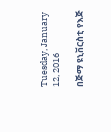Tuesday, January 12, 2016

በጅማ ዩኒቨርስቲ የእጅ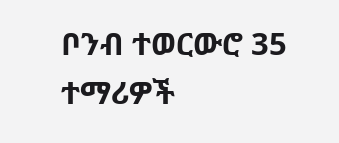ቦንብ ተወርውሮ 35 ተማሪዎች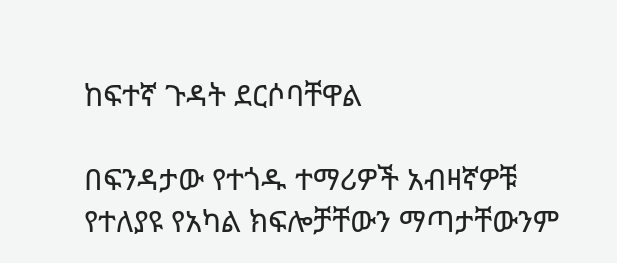ከፍተኛ ጉዳት ደርሶባቸዋል

በፍንዳታው የተጎዱ ተማሪዎች አብዛኛዎቹ የተለያዩ የአካል ክፍሎቻቸውን ማጣታቸውንም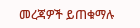መረጃዎች ይጠቁማሉ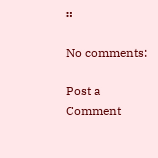።

No comments:

Post a Comment